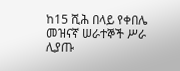ከ15 ሺሕ በላይ የቀበሌ መዝናኛ ሠራተኞች ሥራ ሊያጡ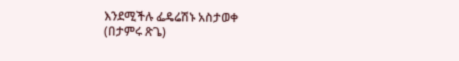እንደሚችሉ ፌዴሬሽኑ አስታወቀ
(በታምሩ ጽጌ)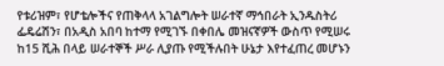የቱሪዝም፣ የሆቴሎችና የጠቅላላ አገልግሎት ሠራተኛ ማኅበራት ኢንዱስትሪ ፌዴሬሽን፣ በአዲስ አበባ ከተማ የሚገኙ በቀበሌ መዝናኛዎች ውስጥ የሚሠሩ ከ15 ሺሕ በላይ ሠራተኞች ሥራ ሊያጡ የሚችሉበት ሁኔታ እየተፈጠረ መሆኑን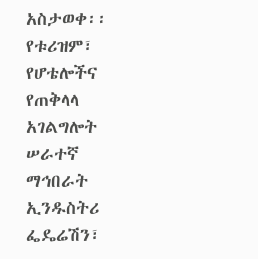አስታወቀ፡፡
የቱሪዝም፣ የሆቴሎችና የጠቅላላ አገልግሎት ሠራተኛ ማኅበራት ኢንዱስትሪ ፌዴሬሽን፣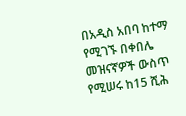በአዲስ አበባ ከተማ የሚገኙ በቀበሌ መዝናኛዎች ውስጥ የሚሠሩ ከ15 ሺሕ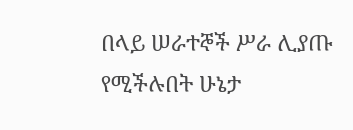በላይ ሠራተኞች ሥራ ሊያጡ የሚችሉበት ሁኔታ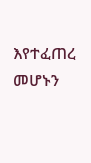እየተፈጠረ መሆኑን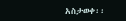አስታወቀ፡፡